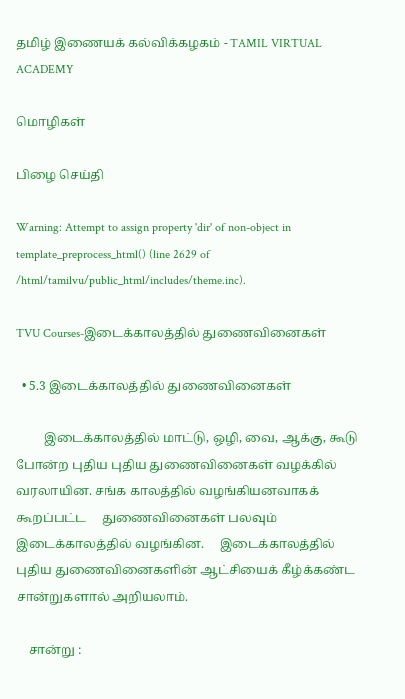தமிழ் இணையக் கல்விக்கழகம் - TAMIL VIRTUAL ACADEMY

மொழிகள்

பிழை செய்தி

Warning: Attempt to assign property 'dir' of non-object in template_preprocess_html() (line 2629 of /html/tamilvu/public_html/includes/theme.inc).

TVU Courses-இடைக்காலத்தில் துணைவினைகள்

  • 5.3 இடைக்காலத்தில் துணைவினைகள்

         இடைக்காலத்தில் மாட்டு, ஒழி, வை, ஆக்கு, கூடு போன்ற புதிய புதிய துணைவினைகள் வழக்கில் வரலாயின. சங்க காலத்தில் வழங்கியனவாகக்     கூறப்பட்ட     துணைவினைகள் பலவும் இடைக்காலத்தில் வழங்கின.     இடைக்காலத்தில்     புதிய துணைவினைகளின் ஆட்சியைக் கீழ்க்கண்ட சான்றுகளால் அறியலாம்.

    சான்று :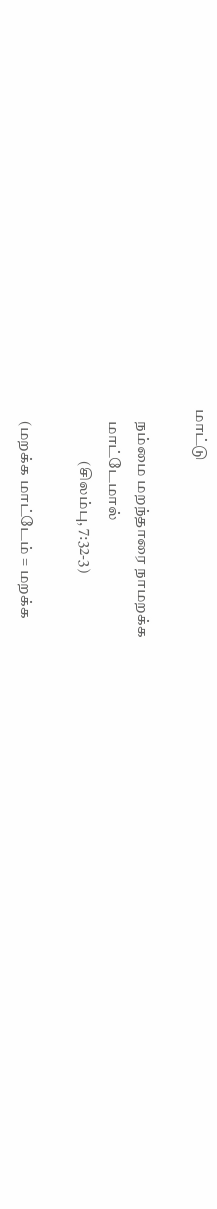மாட்டு

    நம்மை மறந்தாரை நாமறக்க
    மாட்டேமால்
                 (சிலம்பு, 7:32-3)

    (மறக்க மாட்டேம் = மறக்க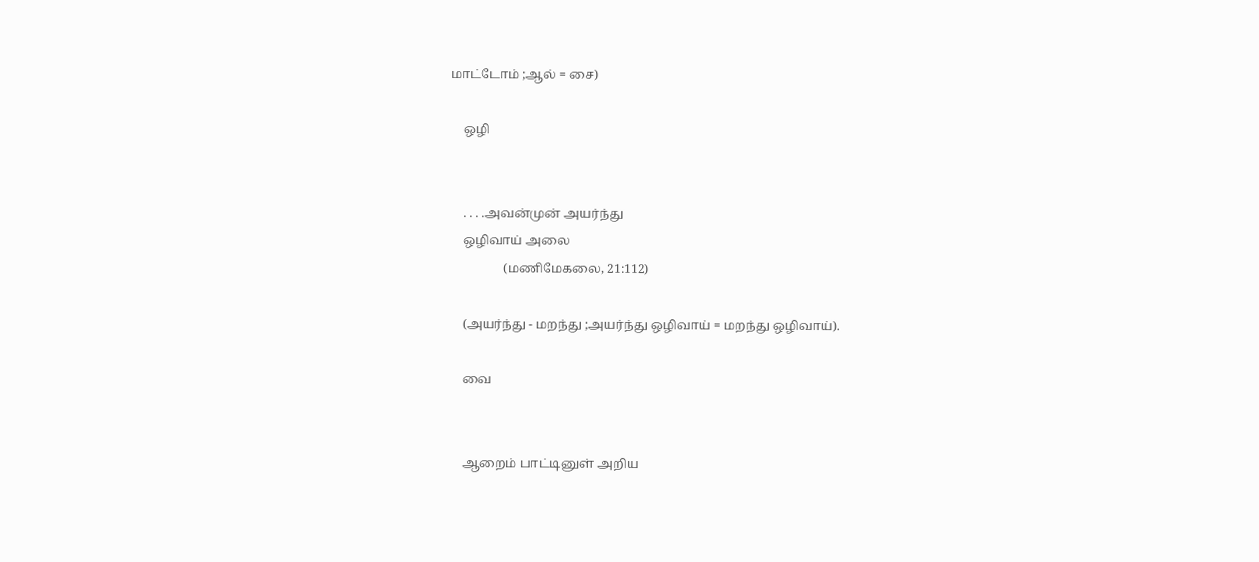மாட்டோம் ;ஆல் = சை)

    ஒழி


    . . . .அவன்முன் அயர்ந்து
    ஒழிவாய் அலை
                 (மணிமேகலை, 21:112)

    (அயர்ந்து - மறந்து ;அயர்ந்து ஒழிவாய் = மறந்து ஒழிவாய்).

    வை


    ஆறைம் பாட்டினுள் அறிய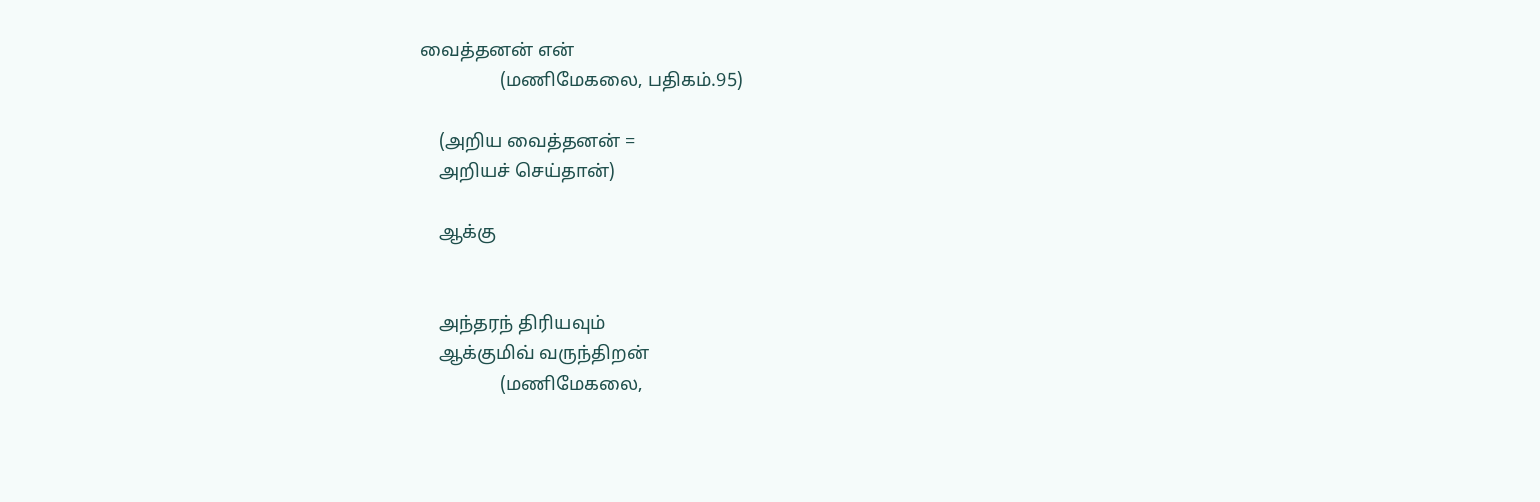வைத்தனன் என்
                 (மணிமேகலை, பதிகம்.95)

    (அறிய வைத்தனன் =
    அறியச் செய்தான்)

    ஆக்கு


    அந்தரந் திரியவும்
    ஆக்குமிவ் வருந்திறன்
                 (மணிமேகலை,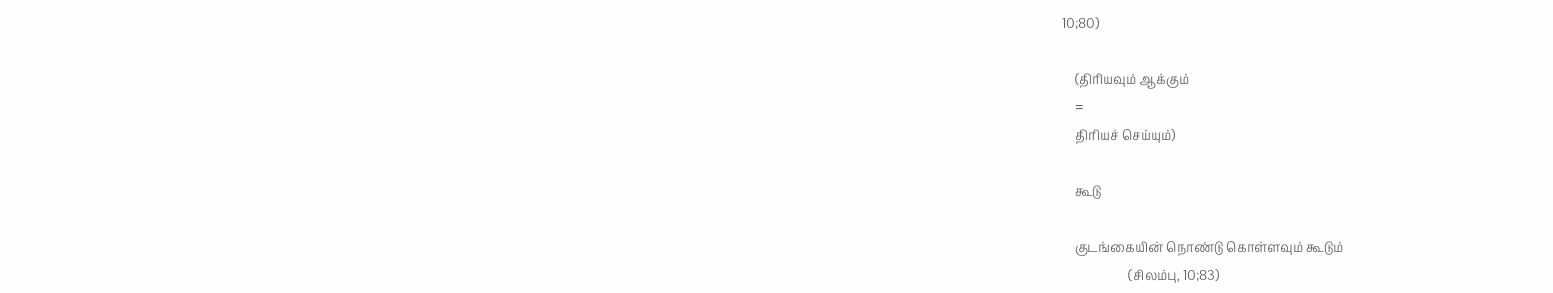10;80)

    (திரியவும் ஆக்கும்
    =
    திரியச் செய்யும்)

    கூடு

    குடங்கையின் நொண்டு கொள்ளவும் கூடும்
                     (சிலம்பு, 10;83)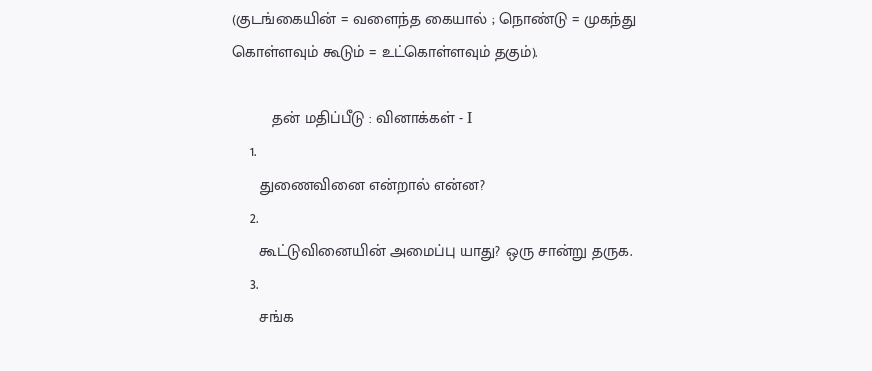(குடங்கையின் = வளைந்த கையால் ; நொண்டு = முகந்து கொள்ளவும் கூடும் = உட்கொள்ளவும் தகும்).

         தன் மதிப்பீடு : வினாக்கள் - I
    1.
      துணைவினை என்றால் என்ன?
    2.
      கூட்டுவினையின் அமைப்பு யாது? ஒரு சான்று தருக.
    3.
      சங்க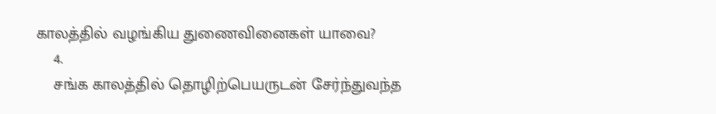காலத்தில் வழங்கிய துணைவினைகள் யாவை?
    4.
    சங்க காலத்தில் தொழிற்பெயருடன் சேர்ந்துவந்த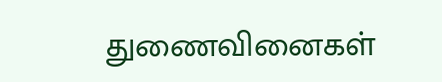துணைவினைகள்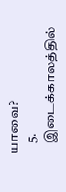யாவை?
    5.
    இடைக்காலத்தில்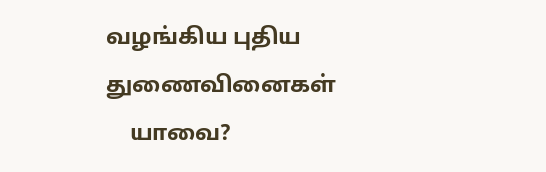வழங்கிய புதிய துணைவினைகள்
    யாவை?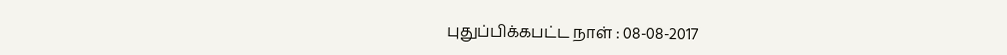புதுப்பிக்கபட்ட நாள் : 08-08-2017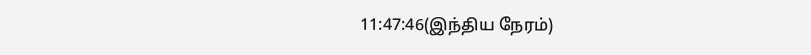11:47:46(இந்திய நேரம்)